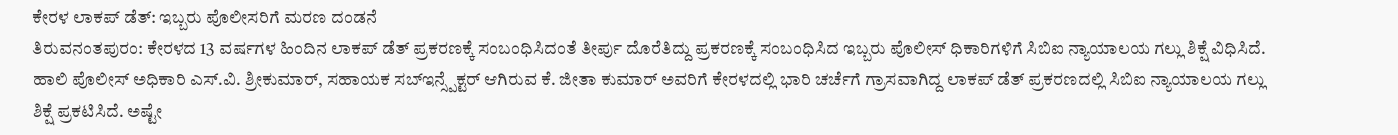ಕೇರಳ ಲಾಕಪ್ ಡೆತ್: ಇಬ್ಬರು ಪೊಲೀಸರಿಗೆ ಮರಣ ದಂಡನೆ
ತಿರುವನಂತಪುರಂ: ಕೇರಳದ 13 ವರ್ಷಗಳ ಹಿಂದಿನ ಲಾಕಪ್ ಡೆತ್ ಪ್ರಕರಣಕ್ಕೆ ಸಂಬಂಧಿಸಿದಂತೆ ತೀರ್ಪು ದೊರೆತಿದ್ದು ಪ್ರಕರಣಕ್ಕೆ ಸಂಬಂಧಿಸಿದ ಇಬ್ಬರು ಪೊಲೀಸ್ ಧಿಕಾರಿಗಳಿಗೆ ಸಿಬಿಐ ನ್ಯಾಯಾಲಯ ಗಲ್ಲು ಶಿಕ್ಷೆ ವಿಧಿಸಿದೆ.
ಹಾಲಿ ಪೊಲೀಸ್ ಅಧಿಕಾರಿ ಎಸ್.ವಿ. ಶ್ರೀಕುಮಾರ್, ಸಹಾಯಕ ಸಬ್ಇನ್ಸ್ಪೆಕ್ಟರ್ ಆಗಿರುವ ಕೆ. ಜೀತಾ ಕುಮಾರ್ ಅವರಿಗೆ ಕೇರಳದಲ್ಲಿ ಭಾರಿ ಚರ್ಚೆಗೆ ಗ್ರಾಸವಾಗಿದ್ದ ಲಾಕಪ್ ಡೆತ್ ಪ್ರಕರಣದಲ್ಲಿ ಸಿಬಿಐ ನ್ಯಾಯಾಲಯ ಗಲ್ಲು ಶಿಕ್ಷೆ ಪ್ರಕಟಿಸಿದೆ. ಅಷ್ಟೇ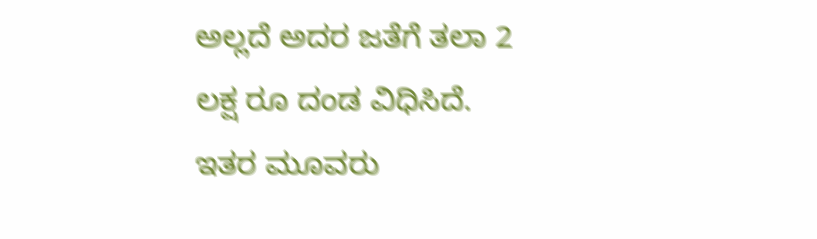ಅಲ್ಲದೆ ಅದರ ಜತೆಗೆ ತಲಾ 2 ಲಕ್ಷ ರೂ ದಂಡ ವಿಧಿಸಿದೆ.
ಇತರ ಮೂವರು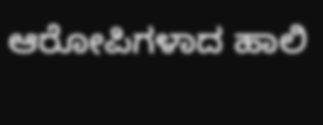ಆರೋಪಿಗಳಾದ ಹಾಲಿ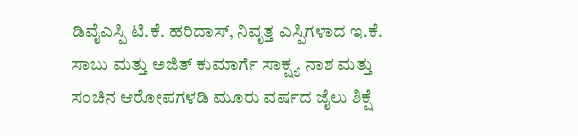ಡಿವೈಎಸ್ಪಿ ಟಿ.ಕೆ. ಹರಿದಾಸ್, ನಿವೃತ್ತ ಎಸ್ಪಿಗಳಾದ ಇ.ಕೆ. ಸಾಬು ಮತ್ತು ಅಜಿತ್ ಕುಮಾರ್ಗೆ ಸಾಕ್ಷ್ಯ ನಾಶ ಮತ್ತು ಸಂಚಿನ ಆರೋಪಗಳಡಿ ಮೂರು ವರ್ಷದ ಜೈಲು ಶಿಕ್ಷೆ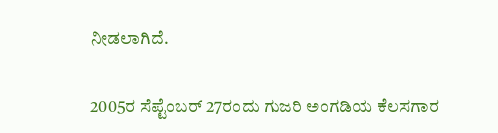ನೀಡಲಾಗಿದೆ.

2005ರ ಸೆಪ್ಟೆಂಬರ್ 27ರಂದು ಗುಜರಿ ಅಂಗಡಿಯ ಕೆಲಸಗಾರ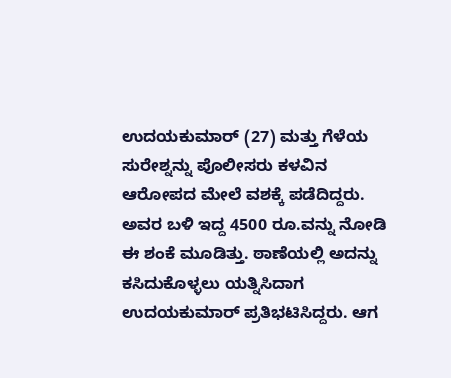ಉದಯಕುಮಾರ್ (27) ಮತ್ತು ಗೆಳೆಯ ಸುರೇಶ್ನನ್ನು ಪೊಲೀಸರು ಕಳವಿನ ಆರೋಪದ ಮೇಲೆ ವಶಕ್ಕೆ ಪಡೆದಿದ್ದರು. ಅವರ ಬಳಿ ಇದ್ದ 4500 ರೂ.ವನ್ನು ನೋಡಿ ಈ ಶಂಕೆ ಮೂಡಿತ್ತು. ಠಾಣೆಯಲ್ಲಿ ಅದನ್ನು ಕಸಿದುಕೊಳ್ಳಲು ಯತ್ನಿಸಿದಾಗ ಉದಯಕುಮಾರ್ ಪ್ರತಿಭಟಿಸಿದ್ದರು. ಆಗ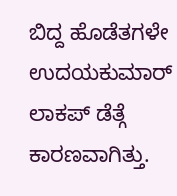ಬಿದ್ದ ಹೊಡೆತಗಳೇ ಉದಯಕುಮಾರ್ ಲಾಕಪ್ ಡೆತ್ಗೆ ಕಾರಣವಾಗಿತ್ತು.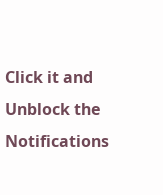Click it and Unblock the Notifications